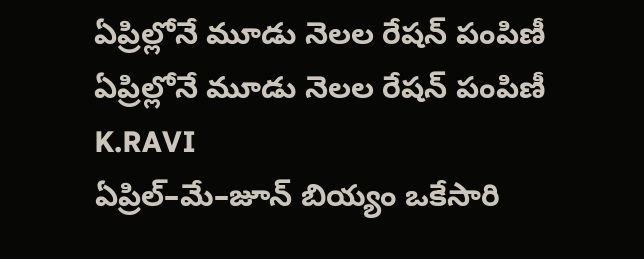ఏప్రిల్లోనే మూడు నెలల రేషన్ పంపిణీ
ఏప్రిల్లోనే మూడు నెలల రేషన్ పంపిణీ
K.RAVI
ఏప్రిల్–మే–జూన్ బియ్యం ఒకేసారి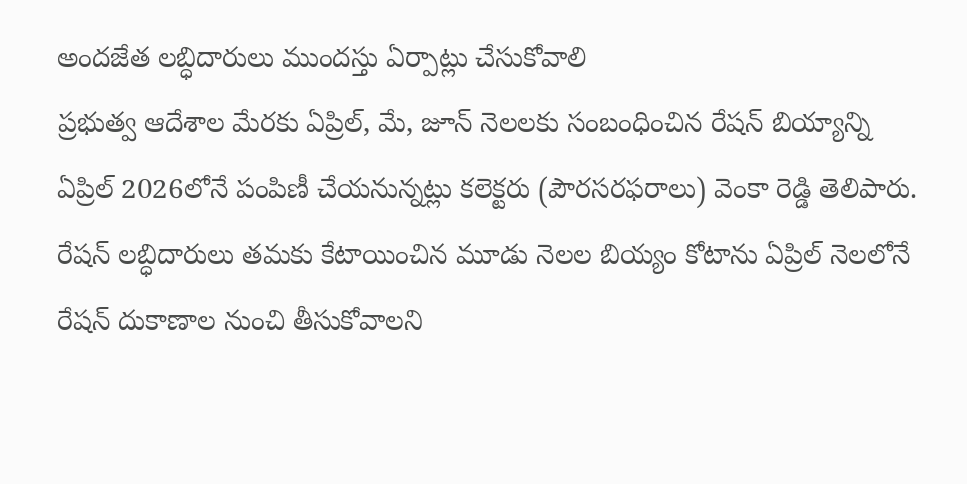అందజేత లబ్ధిదారులు ముందస్తు ఏర్పాట్లు చేసుకోవాలి
ప్రభుత్వ ఆదేశాల మేరకు ఏప్రిల్, మే, జూన్ నెలలకు సంబంధించిన రేషన్ బియ్యాన్ని ఏప్రిల్ 2026లోనే పంపిణీ చేయనున్నట్లు కలెక్టరు (పౌరసరఫరాలు) వెంకా రెడ్డి తెలిపారు. రేషన్ లబ్ధిదారులు తమకు కేటాయించిన మూడు నెలల బియ్యం కోటాను ఏప్రిల్ నెలలోనే రేషన్ దుకాణాల నుంచి తీసుకోవాలని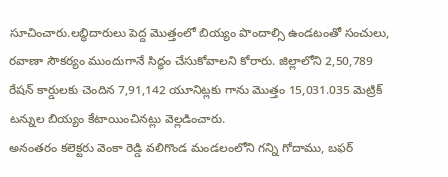సూచించారు.లబ్ధిదారులు పెద్ద మొత్తంలో బియ్యం పొందాల్సి ఉండటంతో సంచులు, రవాణా సౌకర్యం ముందుగానే సిద్ధం చేసుకోవాలని కోరారు. జిల్లాలోని 2,50,789 రేషన్ కార్డులకు చెందిన 7,91,142 యూనిట్లకు గాను మొత్తం 15,031.035 మెట్రిక్ టన్నుల బియ్యం కేటాయించినట్లు వెల్లడించారు.
అనంతరం కలెక్టరు వెంకా రెడ్డి వలిగొండ మండలంలోని గన్ని గోదాము, బఫర్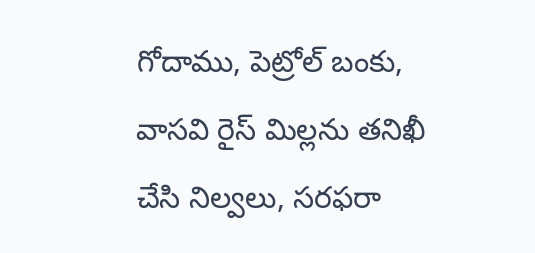గోదాము, పెట్రోల్ బంకు, వాసవి రైస్ మిల్లను తనిఖీ చేసి నిల్వలు, సరఫరా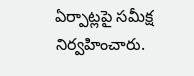ఏర్పాట్లపై సమీక్ష నిర్వహించారు.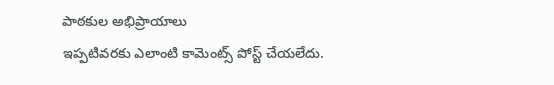పాఠకుల అభిప్రాయాలు
ఇప్పటివరకు ఎలాంటి కామెంట్స్ పోస్ట్ చేయలేదు.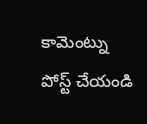కామెంట్ను పోస్ట్ చేయండి